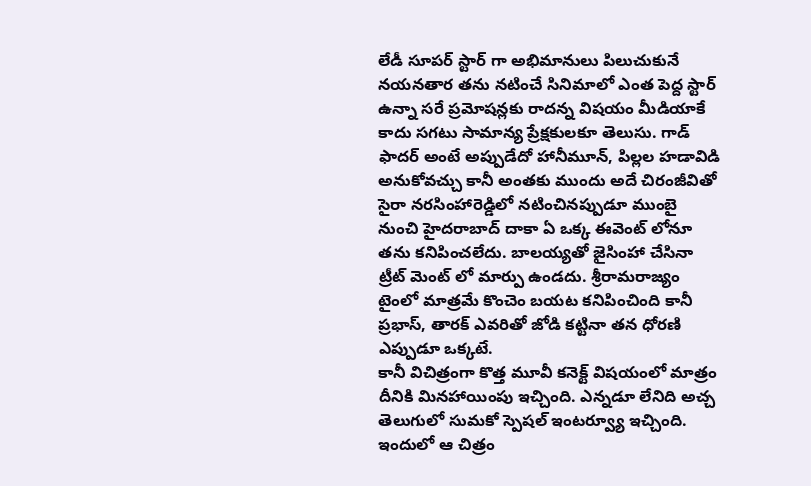లేడీ సూపర్ స్టార్ గా అభిమానులు పిలుచుకునే నయనతార తను నటించే సినిమాలో ఎంత పెద్ద స్టార్ ఉన్నా సరే ప్రమోషన్లకు రాదన్న విషయం మీడియాకే కాదు సగటు సామాన్య ప్రేక్షకులకూ తెలుసు. గాడ్ ఫాదర్ అంటే అప్పుడేదో హానీమూన్, పిల్లల హడావిడి అనుకోవచ్చు కానీ అంతకు ముందు అదే చిరంజీవితో సైరా నరసింహారెడ్డిలో నటించినప్పుడూ ముంబై నుంచి హైదరాబాద్ దాకా ఏ ఒక్క ఈవెంట్ లోనూ తను కనిపించలేదు. బాలయ్యతో జైసింహా చేసినా ట్రీట్ మెంట్ లో మార్పు ఉండదు. శ్రీరామరాజ్యం టైంలో మాత్రమే కొంచెం బయట కనిపించింది కానీ ప్రభాస్, తారక్ ఎవరితో జోడి కట్టినా తన ధోరణి ఎప్పుడూ ఒక్కటే.
కానీ విచిత్రంగా కొత్త మూవీ కనెక్ట్ విషయంలో మాత్రం దీనికి మినహాయింపు ఇచ్చింది. ఎన్నడూ లేనిది అచ్చ తెలుగులో సుమకో స్పెషల్ ఇంటర్వ్యూ ఇచ్చింది. ఇందులో ఆ చిత్రం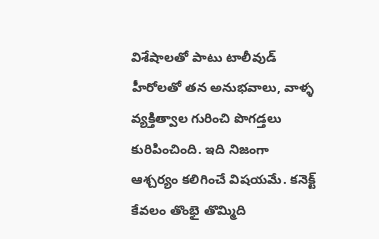విశేషాలతో పాటు టాలీవుడ్ హీరోలతో తన అనుభవాలు, వాళ్ళ వ్యక్తిత్వాల గురించి పొగడ్తలు కురిపించింది. ఇది నిజంగా ఆశ్చర్యం కలిగించే విషయమే. కనెక్ట్ కేవలం తొంభై తొమ్మిది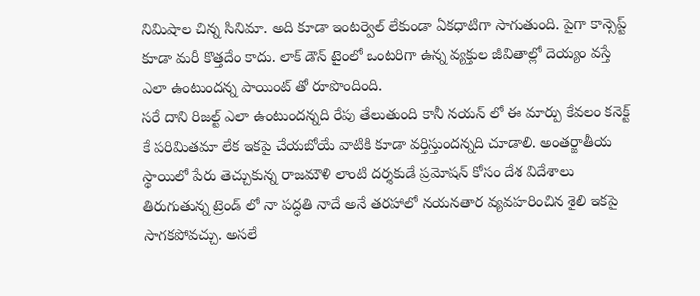నిమిషాల చిన్న సినిమా. అది కూడా ఇంటర్వెల్ లేకుండా ఏకధాటిగా సాగుతుంది. పైగా కాన్సెప్ట్ కూడా మరీ కొత్తదేం కాదు. లాక్ డౌన్ టైంలో ఒంటరిగా ఉన్న వ్యక్తుల జీవితాల్లో దెయ్యం వస్తే ఎలా ఉంటుందన్న పాయింట్ తో రూపొందింది.
సరే దాని రిజల్ట్ ఎలా ఉంటుందన్నది రేపు తేలుతుంది కానీ నయన్ లో ఈ మార్పు కేవలం కనెక్ట్ కే పరిమితమా లేక ఇకపై చేయబోయే వాటికి కూడా వర్తిస్తుందన్నది చూడాలి. అంతర్జాతీయ స్థాయిలో పేరు తెచ్చుకున్న రాజమౌళి లాంటి దర్శకుడే ప్రమోషన్ కోసం దేశ విదేశాలు తిరుగుతున్న ట్రెండ్ లో నా పద్ధతి నాదే అనే తరహాలో నయనతార వ్యవహరించిన శైలి ఇకపై సాగకపోవచ్చు. అసలే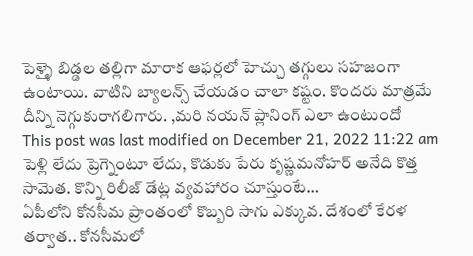పెళ్ళై బిడ్డల తల్లిగా మారాక ఆఫర్లలో హెచ్చు తగ్గులు సహజంగా ఉంటాయి. వాటిని బ్యాలన్స్ చేయడం చాలా కష్టం. కొందరు మాత్రమే దీన్ని నెగ్గుకురాగలిగారు. ,మరి నయన్ ప్లానింగ్ ఎలా ఉంటుందో
This post was last modified on December 21, 2022 11:22 am
పెళ్లి లేదు ప్రెగ్నెంటూ లేదు, కొడుకు పేరు కృష్ణమనోహర్ అనేది కొత్త సామెత. కొన్ని రిలీజ్ డేట్ల వ్యవహారం చూస్తుంటే…
ఏపీలోని కోనసీమ ప్రాంతంలో కొబ్బరి సాగు ఎక్కువ. దేశంలో కేరళ తర్వాత.. కోనసీమలో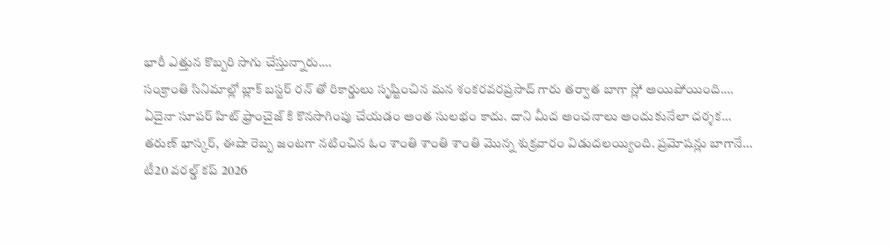భారీ ఎత్తున కొబ్బరి సాగు చేస్తున్నారు.…
సంక్రాంతి సినిమాల్లో బ్లాక్ బస్టర్ రన్ తో రికార్డులు సృష్టించిన మన శంకరవరప్రసాద్ గారు తర్వాత బాగా స్లో అయిపోయింది.…
ఏదైనా సూపర్ హిట్ ఫ్రాంచైజ్ కి కొనసాగింపు చేయడం అంత సులభం కాదు. దాని మీద అంచనాలు అందుకునేలా దర్శక…
తరుణ్ భాస్కర్, ఈషా రెబ్బ జంటగా నటించిన ఓం శాంతి శాంతి శాంతి మొన్న శుక్రవారం విడుదలయ్యింది. ప్రమోషన్లు బాగానే…
టీ20 వరల్డ్ కప్ 2026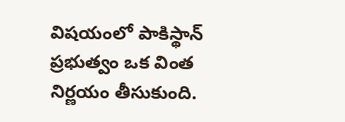విషయంలో పాకిస్థాన్ ప్రభుత్వం ఒక వింత నిర్ణయం తీసుకుంది.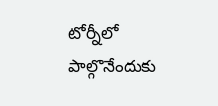టోర్నీలో పాల్గొనేందుకు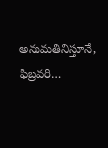అనుమతినిస్తూనే, ఫిబ్రవరి…